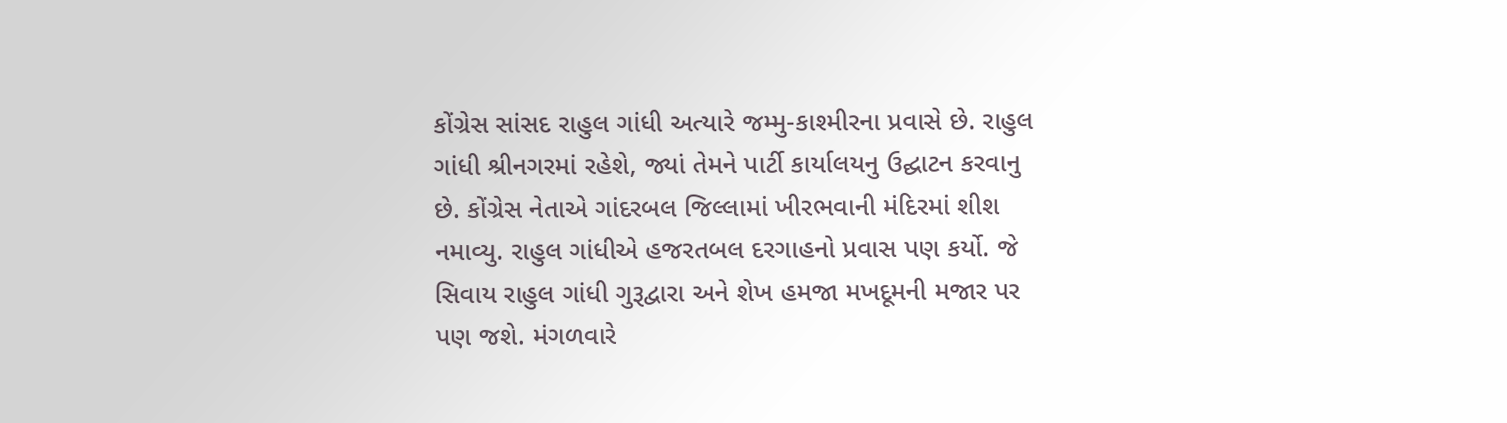કોંગ્રેસ સાંસદ રાહુલ ગાંધી અત્યારે જમ્મુ-કાશ્મીરના પ્રવાસે છે. રાહુલ ગાંધી શ્રીનગરમાં રહેશે, જ્યાં તેમને પાર્ટી કાર્યાલયનુ ઉદ્ઘાટન કરવાનુ છે. કોંગ્રેસ નેતાએ ગાંદરબલ જિલ્લામાં ખીરભવાની મંદિરમાં શીશ નમાવ્યુ. રાહુલ ગાંધીએ હજરતબલ દરગાહનો પ્રવાસ પણ કર્યો. જે સિવાય રાહુલ ગાંધી ગુરૂદ્વારા અને શેખ હમજા મખદૂમની મજાર પર પણ જશે. મંગળવારે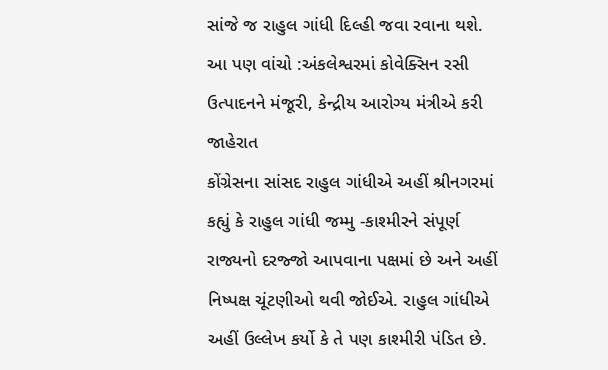સાંજે જ રાહુલ ગાંધી દિલ્હી જવા રવાના થશે.
આ પણ વાંચો :અંકલેશ્વરમાં કોવેક્સિન રસી ઉત્પાદનને મંજૂરી, કેન્દ્રીય આરોગ્ય મંત્રીએ કરી જાહેરાત
કોંગ્રેસના સાંસદ રાહુલ ગાંધીએ અહીં શ્રીનગરમાં કહ્યું કે રાહુલ ગાંધી જમ્મુ -કાશ્મીરને સંપૂર્ણ રાજ્યનો દરજ્જો આપવાના પક્ષમાં છે અને અહીં નિષ્પક્ષ ચૂંટણીઓ થવી જોઈએ. રાહુલ ગાંધીએ અહીં ઉલ્લેખ કર્યો કે તે પણ કાશ્મીરી પંડિત છે.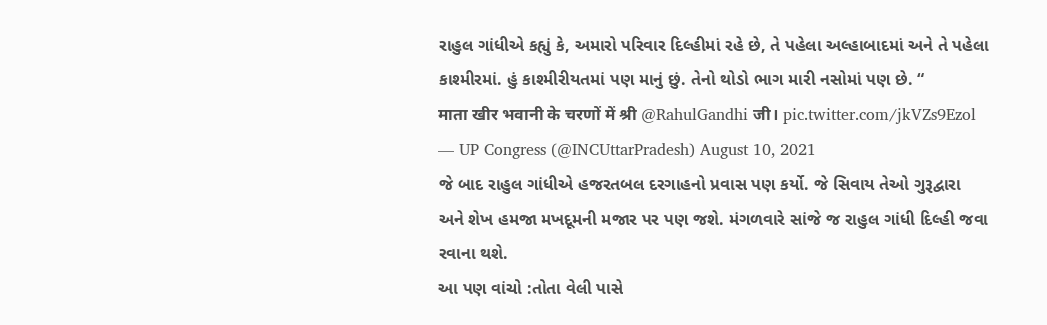રાહુલ ગાંધીએ કહ્યું કે, અમારો પરિવાર દિલ્હીમાં રહે છે, તે પહેલા અલ્હાબાદમાં અને તે પહેલા કાશ્મીરમાં. હું કાશ્મીરીયતમાં પણ માનું છું. તેનો થોડો ભાગ મારી નસોમાં પણ છે. “
माता खीर भवानी के चरणों में श्री @RahulGandhi जी। pic.twitter.com/jkVZs9Ezol
— UP Congress (@INCUttarPradesh) August 10, 2021
જે બાદ રાહુલ ગાંધીએ હજરતબલ દરગાહનો પ્રવાસ પણ કર્યો. જે સિવાય તેઓ ગુરૂદ્વારા અને શેખ હમજા મખદૂમની મજાર પર પણ જશે. મંગળવારે સાંજે જ રાહુલ ગાંધી દિલ્હી જવા રવાના થશે.
આ પણ વાંચો :તોતા વેલી પાસે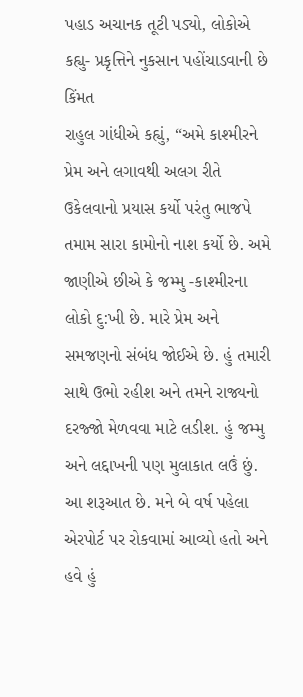પહાડ અચાનક તૂટી પડ્યો, લોકોએ કહ્યુ- પ્રકૃત્તિને નુકસાન પહોંચાડવાની છે કિંમત
રાહુલ ગાંધીએ કહ્યું, “અમે કાશ્મીરને પ્રેમ અને લગાવથી અલગ રીતે ઉકેલવાનો પ્રયાસ કર્યો પરંતુ ભાજપે તમામ સારા કામોનો નાશ કર્યો છે. અમે જાણીએ છીએ કે જમ્મુ -કાશ્મીરના લોકો દુ:ખી છે. મારે પ્રેમ અને સમજણનો સંબંધ જોઈએ છે. હું તમારી સાથે ઉભો રહીશ અને તમને રાજ્યનો દરજ્જો મેળવવા માટે લડીશ. હું જમ્મુ અને લદ્દાખની પણ મુલાકાત લઉં છું. આ શરૂઆત છે. મને બે વર્ષ પહેલા એરપોર્ટ પર રોકવામાં આવ્યો હતો અને હવે હું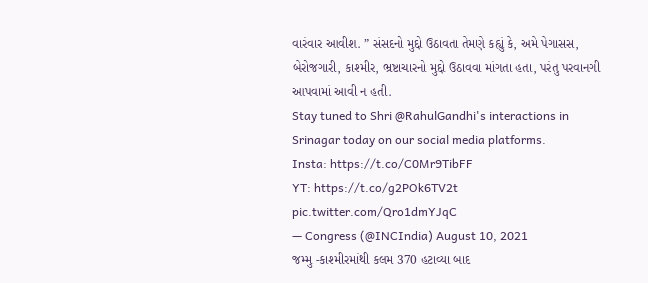વારંવાર આવીશ. ” સંસદનો મુદ્દો ઉઠાવતા તેમણે કહ્યું કે, અમે પેગાસસ, બેરોજગારી, કાશ્મીર, ભ્રષ્ટાચારનો મુદ્દો ઉઠાવવા માંગતા હતા, પરંતુ પરવાનગી આપવામાં આવી ન હતી.
Stay tuned to Shri @RahulGandhi's interactions in Srinagar today on our social media platforms.
Insta: https://t.co/C0Mr9TibFF
YT: https://t.co/g2POk6TV2t pic.twitter.com/Qro1dmYJqC
— Congress (@INCIndia) August 10, 2021
જમ્મુ -કાશ્મીરમાંથી કલમ 370 હટાવ્યા બાદ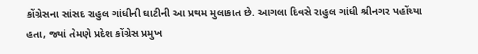કોંગ્રેસના સાંસદ રાહુલ ગાંધીની ઘાટીની આ પ્રથમ મુલાકાત છે. આગલા દિવસે રાહુલ ગાંધી શ્રીનગર પહોંચ્યા હતા, જ્યાં તેમણે પ્રદેશ કોંગ્રેસ પ્રમુખ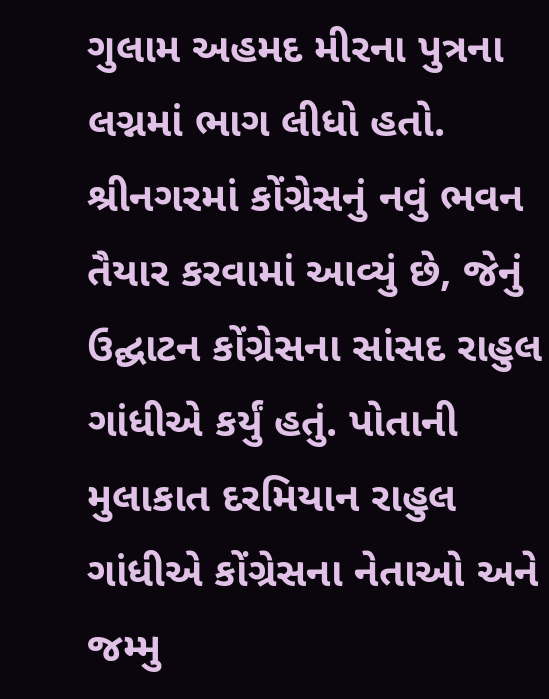ગુલામ અહમદ મીરના પુત્રના લગ્નમાં ભાગ લીધો હતો.
શ્રીનગરમાં કોંગ્રેસનું નવું ભવન તૈયાર કરવામાં આવ્યું છે, જેનું ઉદ્ઘાટન કોંગ્રેસના સાંસદ રાહુલ ગાંધીએ કર્યું હતું. પોતાની મુલાકાત દરમિયાન રાહુલ ગાંધીએ કોંગ્રેસના નેતાઓ અને જમ્મુ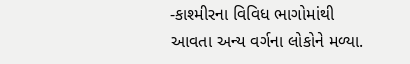-કાશ્મીરના વિવિધ ભાગોમાંથી આવતા અન્ય વર્ગના લોકોને મળ્યા.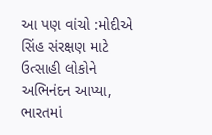આ પણ વાંચો :મોદીએ સિંહ સંરક્ષણ માટે ઉત્સાહી લોકોને અભિનંદન આપ્યા, ભારતમાં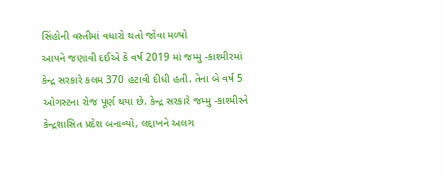સિંહોની વસ્તીમાં વધારો થતો જોવા મળ્યો
આપને જણાવી દઈએ કે વર્ષ 2019 માં જમ્મુ -કાશ્મીરમાં કેન્દ્ર સરકારે કલમ 370 હટાવી દીધી હતી. તેના બે વર્ષ 5 ઓગસ્ટના રોજ પૂર્ણ થયા છે. કેન્દ્ર સરકારે જમ્મુ -કાશ્મીરને કેન્દ્રશાસિત પ્રદેશ બનાવ્યો, લદ્દાખને અલગ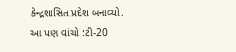કેન્દ્રશાસિત પ્રદેશ બનાવ્યો.
આ પણ વાંચો :ટી-20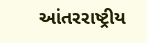આંતરરાષ્ટ્રીય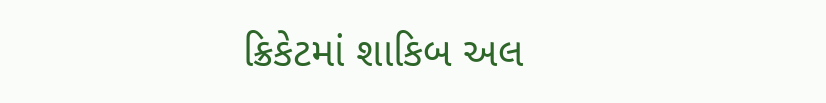ક્રિકેટમાં શાકિબ અલ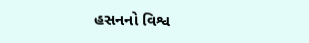હસનનો વિશ્વ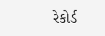રેકોર્ડ